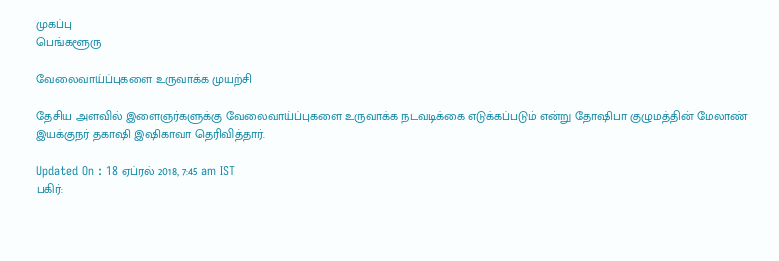முகப்பு
பெங்களூரு

வேலைவாய்ப்புகளை உருவாக்க முயற்சி

தேசிய அளவில் இளைஞர்களுக்கு வேலைவாய்ப்புகளை உருவாக்க நடவடிக்கை எடுக்கப்படும் என்று தோஷிபா குழுமத்தின் மேலாண் இயக்குநர் தகாஷி இஷிகாவா தெரிவித்தார்.

Updated On : 18 ஏப்ரல் 2018, 7:45 am IST
பகிர்: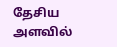தேசிய அளவில்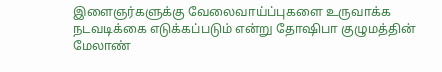இளைஞர்களுக்கு வேலைவாய்ப்புகளை உருவாக்க நடவடிக்கை எடுக்கப்படும் என்று தோஷிபா குழுமத்தின் மேலாண்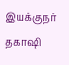இயக்குநர் தகாஷி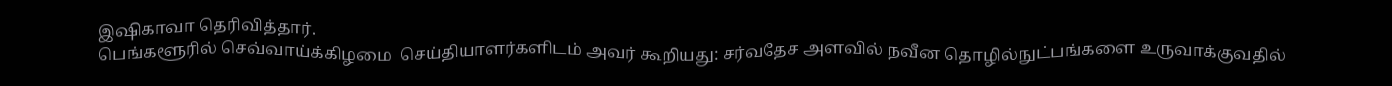இஷிகாவா தெரிவித்தார்.
பெங்களூரில் செவ்வாய்க்கிழமை  செய்தியாளர்களிடம் அவர் கூறியது: சர்வதேச அளவில் நவீன தொழில்நுட்பங்களை உருவாக்குவதில்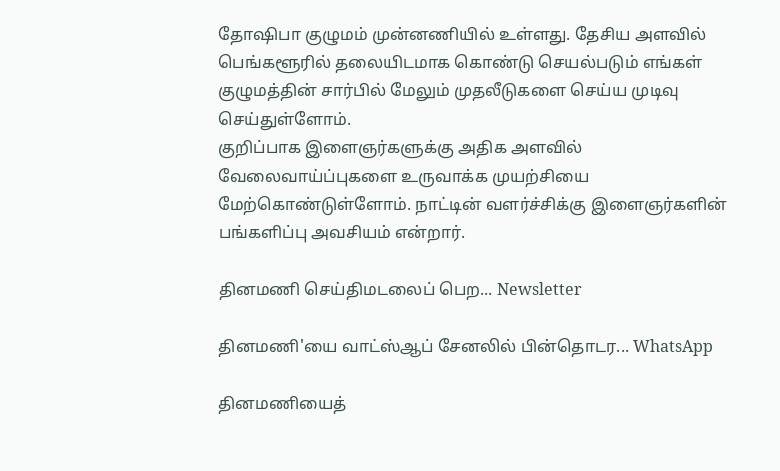தோஷிபா குழுமம் முன்னணியில் உள்ளது. தேசிய அளவில் பெங்களூரில் தலையிடமாக கொண்டு செயல்படும் எங்கள் குழுமத்தின் சார்பில் மேலும் முதலீடுகளை செய்ய முடிவு செய்துள்ளோம்.
குறிப்பாக இளைஞர்களுக்கு அதிக அளவில் வேலைவாய்ப்புகளை உருவாக்க முயற்சியை மேற்கொண்டுள்ளோம். நாட்டின் வளர்ச்சிக்கு இளைஞர்களின் பங்களிப்பு அவசியம் என்றார்.

தினமணி செய்திமடலைப் பெற... Newsletter

தினமணி'யை வாட்ஸ்ஆப் சேனலில் பின்தொடர... WhatsApp

தினமணியைத்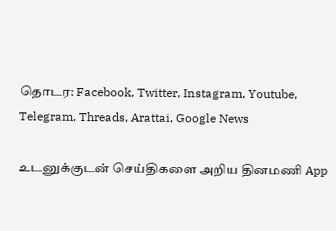தொடர: Facebook, Twitter, Instagram, Youtube, Telegram, Threads, Arattai, Google News

உடனுக்குடன் செய்திகளை அறிய தினமணி App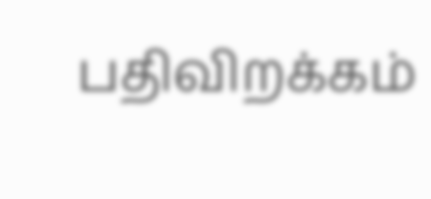பதிவிறக்கம்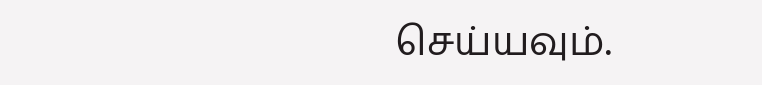செய்யவும்.